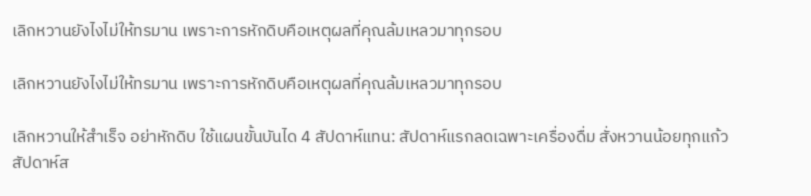เลิกหวานยังไงไม่ให้ทรมาน เพราะการหักดิบคือเหตุผลที่คุณล้มเหลวมาทุกรอบ

เลิกหวานยังไงไม่ให้ทรมาน เพราะการหักดิบคือเหตุผลที่คุณล้มเหลวมาทุกรอบ

เลิกหวานให้สำเร็จ อย่าหักดิบ ใช้แผนขั้นบันได 4 สัปดาห์แทน: สัปดาห์แรกลดเฉพาะเครื่องดื่ม สั่งหวานน้อยทุกแก้ว สัปดาห์ส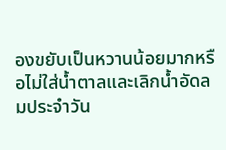องขยับเป็นหวานน้อยมากหรือไม่ใส่น้ำตาลและเลิกน้ำอัดลมประจำวัน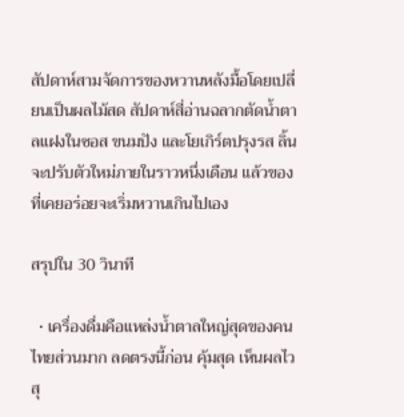สัปดาห์สามจัดการของหวานหลังมื้อโดยเปลี่ยนเป็นผลไม้สด สัปดาห์สี่อ่านฉลากตัดน้ำตาลแฝงในซอส ขนมปัง และโยเกิร์ตปรุงรส ลิ้นจะปรับตัวใหม่ภายในราวหนึ่งเดือน แล้วของที่เคยอร่อยจะเริ่มหวานเกินไปเอง

สรุปใน 30 วินาที

  • เครื่องดื่มคือแหล่งน้ำตาลใหญ่สุดของคนไทยส่วนมาก ลดตรงนี้ก่อน คุ้มสุด เห็นผลไวสุ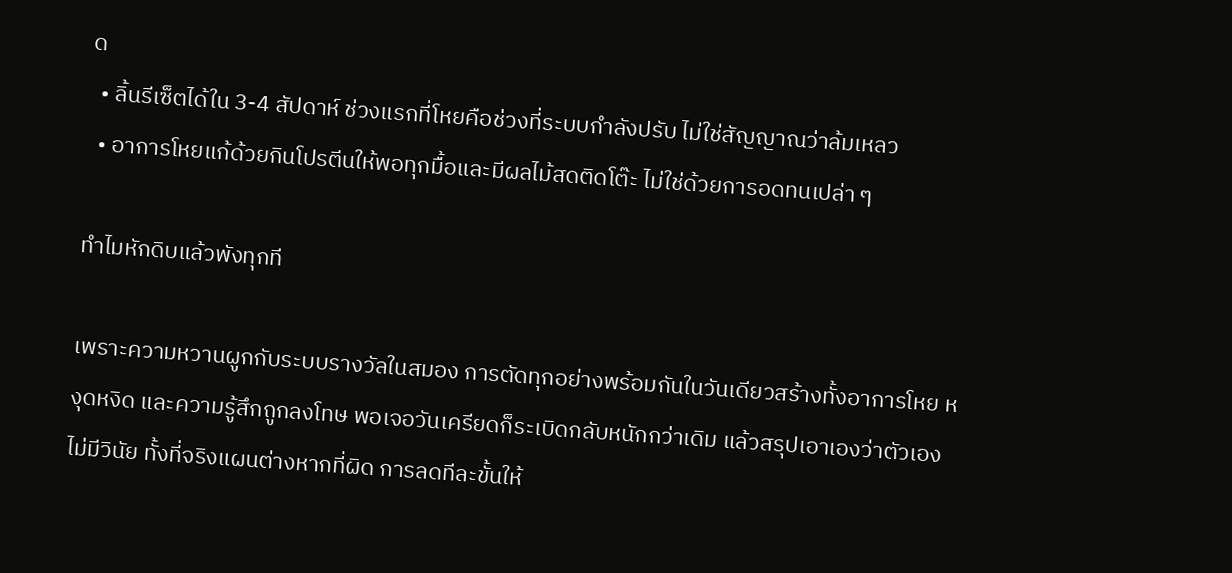ด
  • ลิ้นรีเซ็ตได้ใน 3-4 สัปดาห์ ช่วงแรกที่โหยคือช่วงที่ระบบกำลังปรับ ไม่ใช่สัญญาณว่าล้มเหลว
  • อาการโหยแก้ด้วยกินโปรตีนให้พอทุกมื้อและมีผลไม้สดติดโต๊ะ ไม่ใช่ด้วยการอดทนเปล่า ๆ

ทำไมหักดิบแล้วพังทุกที

เพราะความหวานผูกกับระบบรางวัลในสมอง การตัดทุกอย่างพร้อมกันในวันเดียวสร้างทั้งอาการโหย หงุดหงิด และความรู้สึกถูกลงโทษ พอเจอวันเครียดก็ระเบิดกลับหนักกว่าเดิม แล้วสรุปเอาเองว่าตัวเองไม่มีวินัย ทั้งที่จริงแผนต่างหากที่ผิด การลดทีละขั้นให้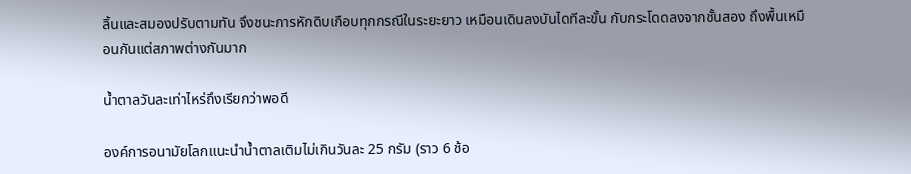ลิ้นและสมองปรับตามทัน จึงชนะการหักดิบเกือบทุกกรณีในระยะยาว เหมือนเดินลงบันไดทีละขั้น กับกระโดดลงจากชั้นสอง ถึงพื้นเหมือนกันแต่สภาพต่างกันมาก

น้ำตาลวันละเท่าไหร่ถึงเรียกว่าพอดี

องค์การอนามัยโลกแนะนำน้ำตาลเติมไม่เกินวันละ 25 กรัม (ราว 6 ช้อ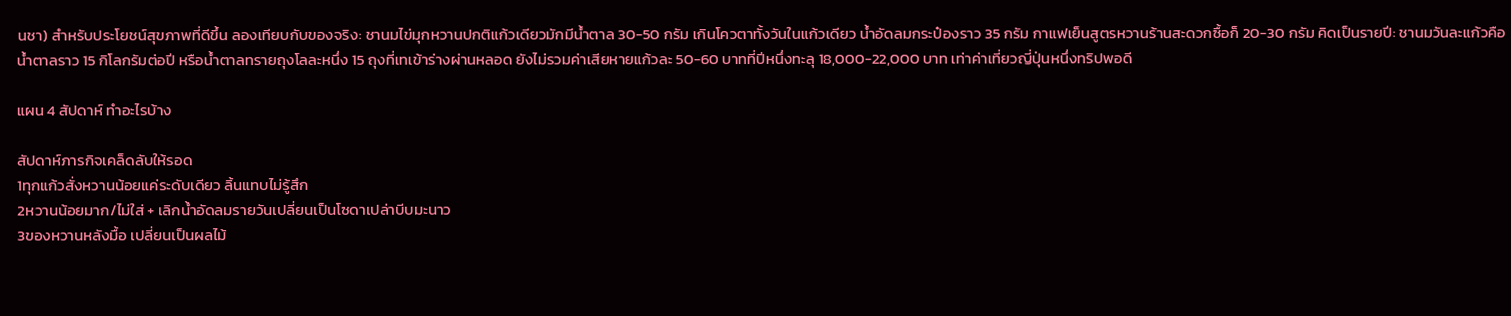นชา) สำหรับประโยชน์สุขภาพที่ดีขึ้น ลองเทียบกับของจริง: ชานมไข่มุกหวานปกติแก้วเดียวมักมีน้ำตาล 30-50 กรัม เกินโควตาทั้งวันในแก้วเดียว น้ำอัดลมกระป๋องราว 35 กรัม กาแฟเย็นสูตรหวานร้านสะดวกซื้อก็ 20-30 กรัม คิดเป็นรายปี: ชานมวันละแก้วคือน้ำตาลราว 15 กิโลกรัมต่อปี หรือน้ำตาลทรายถุงโลละหนึ่ง 15 ถุงที่เทเข้าร่างผ่านหลอด ยังไม่รวมค่าเสียหายแก้วละ 50-60 บาทที่ปีหนึ่งทะลุ 18,000-22,000 บาท เท่าค่าเที่ยวญี่ปุ่นหนึ่งทริปพอดี

แผน 4 สัปดาห์ ทำอะไรบ้าง

สัปดาห์ภารกิจเคล็ดลับให้รอด
1ทุกแก้วสั่งหวานน้อยแค่ระดับเดียว ลิ้นแทบไม่รู้สึก
2หวานน้อยมาก/ไม่ใส่ + เลิกน้ำอัดลมรายวันเปลี่ยนเป็นโซดาเปล่าบีบมะนาว
3ของหวานหลังมื้อ เปลี่ยนเป็นผลไม้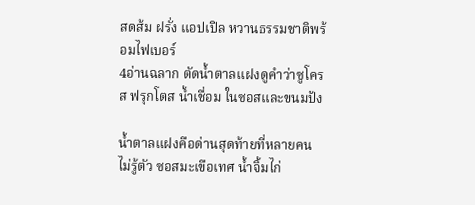สดส้ม ฝรั่ง แอปเปิล หวานธรรมชาติพร้อมไฟเบอร์
4อ่านฉลาก ตัดน้ำตาลแฝงดูคำว่าซูโครส ฟรุกโตส น้ำเชื่อม ในซอสและขนมปัง

น้ำตาลแฝงคือด่านสุดท้ายที่หลายคนไม่รู้ตัว ซอสมะเขือเทศ น้ำจิ้มไก่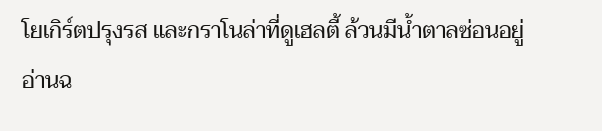โยเกิร์ตปรุงรส และกราโนล่าที่ดูเฮลตี้ ล้วนมีน้ำตาลซ่อนอยู่ อ่านฉ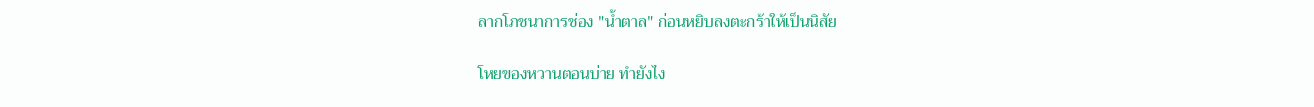ลากโภชนาการช่อง "น้ำตาล" ก่อนหยิบลงตะกร้าให้เป็นนิสัย

โหยของหวานตอนบ่าย ทำยังไง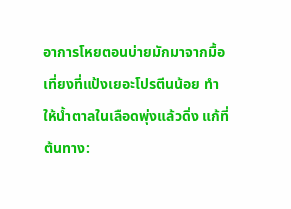อาการโหยตอนบ่ายมักมาจากมื้อเที่ยงที่แป้งเยอะโปรตีนน้อย ทำให้น้ำตาลในเลือดพุ่งแล้วดิ่ง แก้ที่ต้นทาง: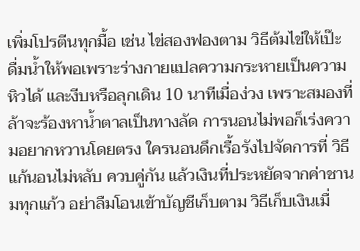เพิ่มโปรตีนทุกมื้อ เช่น ไข่สองฟองตาม วิธีต้มไข่ให้เป๊ะ ดื่มน้ำให้พอเพราะร่างกายแปลความกระหายเป็นความหิวได้ และงีบหรือลุกเดิน 10 นาทีเมื่อง่วง เพราะสมองที่ล้าจะร้องหาน้ำตาลเป็นทางลัด การนอนไม่พอก็เร่งความอยากหวานโดยตรง ใครนอนดึกเรื้อรังไปจัดการที่ วิธีแก้นอนไม่หลับ ควบคู่กัน แล้วเงินที่ประหยัดจากค่าชานมทุกแก้ว อย่าลืมโอนเข้าบัญชีเก็บตาม วิธีเก็บเงินเมื่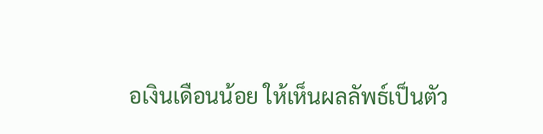อเงินเดือนน้อย ให้เห็นผลลัพธ์เป็นตัว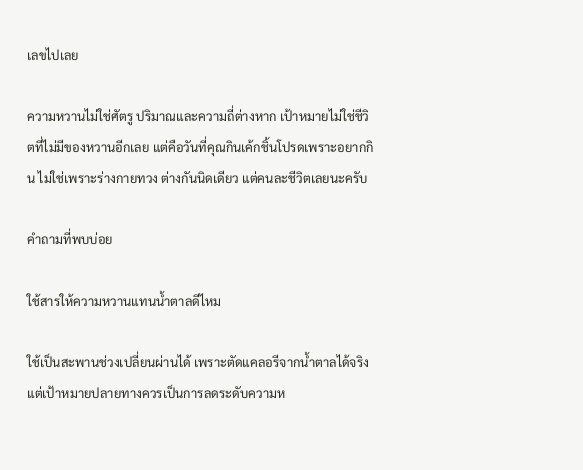เลขไปเลย

ความหวานไม่ใช่ศัตรู ปริมาณและความถี่ต่างหาก เป้าหมายไม่ใช่ชีวิตที่ไม่มีของหวานอีกเลย แต่คือวันที่คุณกินเค้กชิ้นโปรดเพราะอยากกิน ไม่ใช่เพราะร่างกายทวง ต่างกันนิดเดียว แต่คนละชีวิตเลยนะครับ

คำถามที่พบบ่อย

ใช้สารให้ความหวานแทนน้ำตาลดีไหม

ใช้เป็นสะพานช่วงเปลี่ยนผ่านได้ เพราะตัดแคลอรีจากน้ำตาลได้จริง แต่เป้าหมายปลายทางควรเป็นการลดระดับความห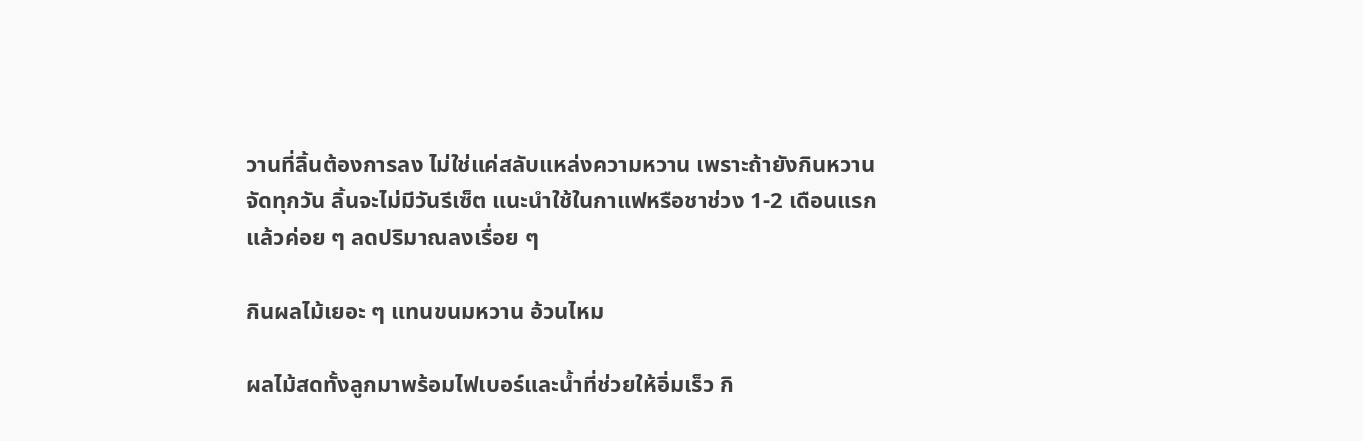วานที่ลิ้นต้องการลง ไม่ใช่แค่สลับแหล่งความหวาน เพราะถ้ายังกินหวานจัดทุกวัน ลิ้นจะไม่มีวันรีเซ็ต แนะนำใช้ในกาแฟหรือชาช่วง 1-2 เดือนแรก แล้วค่อย ๆ ลดปริมาณลงเรื่อย ๆ

กินผลไม้เยอะ ๆ แทนขนมหวาน อ้วนไหม

ผลไม้สดทั้งลูกมาพร้อมไฟเบอร์และน้ำที่ช่วยให้อิ่มเร็ว กิ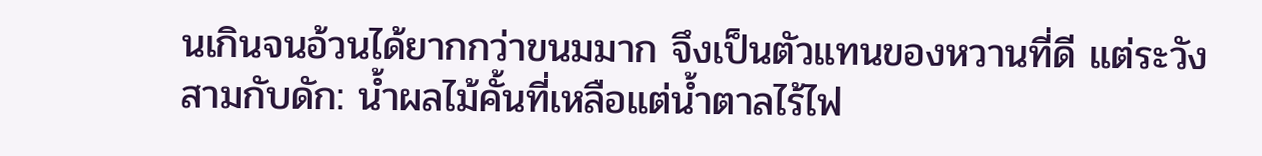นเกินจนอ้วนได้ยากกว่าขนมมาก จึงเป็นตัวแทนของหวานที่ดี แต่ระวังสามกับดัก: น้ำผลไม้คั้นที่เหลือแต่น้ำตาลไร้ไฟ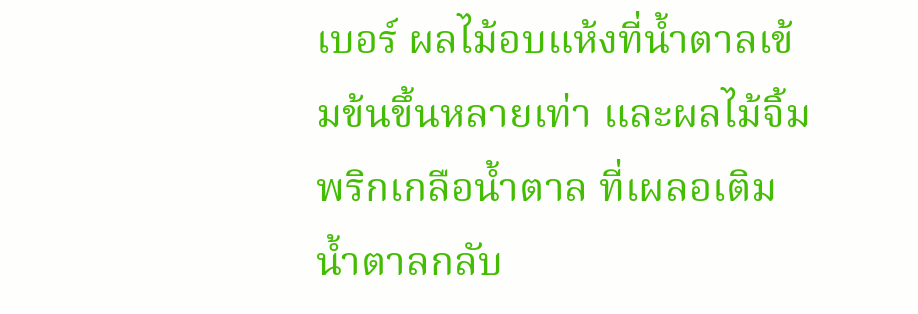เบอร์ ผลไม้อบแห้งที่น้ำตาลเข้มข้นขึ้นหลายเท่า และผลไม้จิ้มพริกเกลือน้ำตาล ที่เผลอเติมน้ำตาลกลับ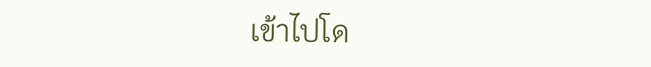เข้าไปโด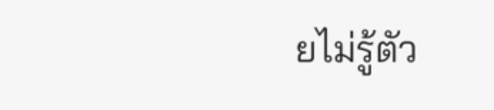ยไม่รู้ตัว